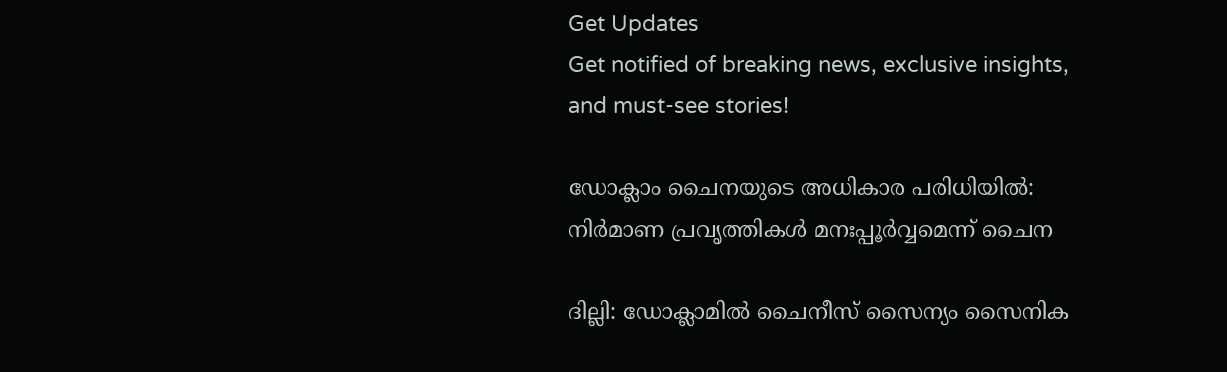Get Updates
Get notified of breaking news, exclusive insights, and must-see stories!

ഡോക്ലാം ചൈനയുടെ അധികാര പരിധിയില്‍: നിര്‍മാണ പ്രവൃത്തികള്‍ മനഃപ്പൂര്‍വ്വമെന്ന് ചൈന

ദില്ലി: ഡോക്ലാമില്‍ ചൈനീസ് സൈന്യം സൈനിക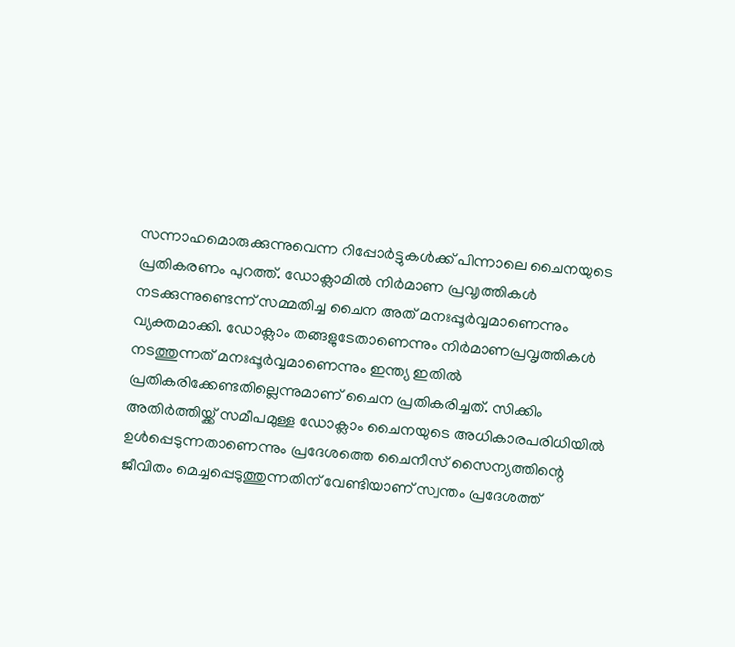സന്നാഹമൊരുക്കുന്നുവെന്ന റിപ്പോര്‍ട്ടുകള്‍ക്ക് പിന്നാലെ ചൈനയുടെ പ്രതികരണം പുറത്ത്. ഡോക്ലാമില്‍ നിര്‍മാണ പ്രവ‍ൃത്തികള്‍ നടക്കുന്നുണ്ടെന്ന് സമ്മതിച്ച ചൈന അത് മനഃപ്പൂര്‍വ്വമാണെന്നും വ്യക്തമാക്കി. ഡോക്ലാം തങ്ങളുടേതാണെന്നും നിര്‍മാണപ്രവൃത്തികള്‍ നടത്തുന്നത് മനഃപ്പൂര്‍വ്വമാണെന്നും ഇന്ത്യ ഇതില്‍ പ്രതികരിക്കേണ്ടതില്ലെന്നുമാണ് ചൈന പ്രതികരിച്ചത്. സിക്കിം അതിര്‍ത്തിയ്ക്ക് സമീപമുള്ള ഡോക്ലാം ചൈനയുടെ അധികാരപരിധിയില്‍ ഉള്‍പ്പെടുന്നതാണെന്നും പ്രദേശത്തെ ചൈനീസ് സൈന്യത്തിന്റെ ജീവിതം മെച്ചപ്പെടുത്തുന്നതിന് വേണ്ടിയാണ് സ്വന്തം പ്രദേശത്ത്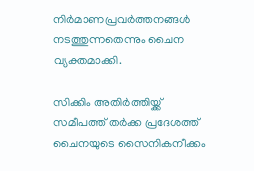നിര്‍മാണപ്രവര്‍ത്തനങ്ങള്‍ നടത്തുന്നതെന്നും ചൈന വ്യക്തമാക്കി.

സിക്കിം അതിര്‍ത്തിയ്ക്ക് സമീപത്ത് തര്‍ക്ക പ്രദേശത്ത് ചൈനയുടെ സൈനികനീക്കം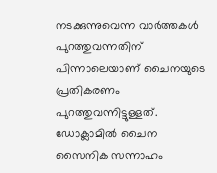നടക്കുന്നുവെന്ന വാര്‍ത്തകള്‍ പുറത്തുവന്നതിന് പിന്നാലെയാണ് ചൈനയുടെ പ്രതികരണം പുറത്തുവന്നിട്ടുള്ളത്. ഡോക്ലാമില്‍ ചൈന സൈനിക സന്നാഹം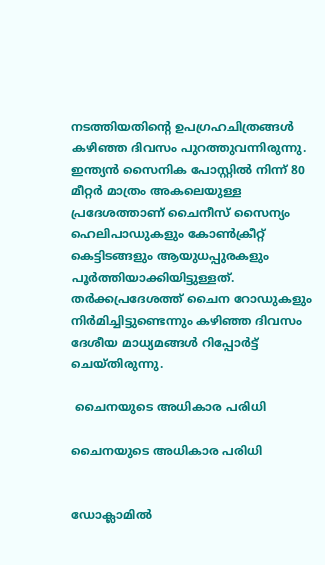നടത്തിയതിന്റെ ഉപഗ്രഹചിത്രങ്ങള്‍ കഴിഞ്ഞ ദിവസം പുറത്തുവന്നിരുന്നു. ഇന്ത്യന്‍ സൈനിക പോസ്റ്റില്‍ നിന്ന് 80 മീറ്റര്‍ മാത്രം അകലെയുള്ള പ്രദേശത്താണ് ചൈനീസ് സൈന്യം ഹെലിപാഡുകളും കോണ്‍ക്രീറ്റ് കെട്ടിടങ്ങളും ആയുധപ്പുരകളും പൂര്‍ത്തിയാക്കിയിട്ടുള്ളത്. തര്‍ക്കപ്രദേശത്ത് ചൈന റോഡുകളും നിര്‍മിച്ചിട്ടുണ്ടെന്നും കഴിഞ്ഞ ദിവസം ദേശീയ മാധ്യമങ്ങള്‍ റിപ്പോര്‍ട്ട് ചെയ്തിരുന്നു.

 ചൈനയുടെ അധികാര പരിധി

ചൈനയുടെ അധികാര പരിധി


ഡോക്ലാമില്‍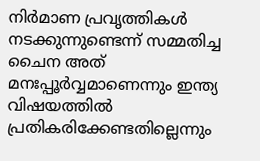നിര്‍മാണ പ്രവ‍ൃത്തികള്‍ നടക്കുന്നുണ്ടെന്ന് സമ്മതിച്ച ചൈന അത് മനഃപ്പൂര്‍വ്വമാണെന്നും ഇന്ത്യ വിഷയത്തില്‍ പ്രതികരിക്കേണ്ടതില്ലെന്നും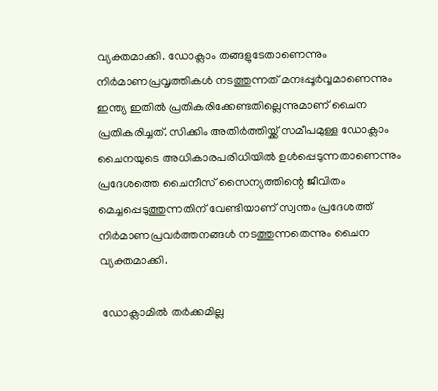വ്യക്തമാക്കി. ഡോക്ലാം തങ്ങളുടേതാണെന്നും നിര്‍മാണപ്രവൃത്തികള്‍ നടത്തുന്നത് മനഃപ്പൂര്‍വ്വമാണെന്നും ഇന്ത്യ ഇതില്‍ പ്രതികരിക്കേണ്ടതില്ലെന്നുമാണ് ചൈന പ്രതികരിച്ചത്. സിക്കിം അതിര്‍ത്തിയ്ക്ക് സമീപമുള്ള ഡോക്ലാം ചൈനയുടെ അധികാരപരിധിയില്‍ ഉള്‍പ്പെടുന്നതാണെന്നും പ്രദേശത്തെ ചൈനീസ് സൈന്യത്തിന്റെ ജീവിതം മെച്ചപ്പെടുത്തുന്നതിന് വേണ്ടിയാണ് സ്വന്തം പ്രദേശത്ത് നിര്‍മാണപ്രവര്‍ത്തനങ്ങള്‍ നടത്തുന്നതെന്നും ചൈന വ്യക്തമാക്കി.

 ഡോക്ലാമില്‍ തര്‍ക്കമില്ല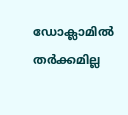ഡോക്ലാമില്‍ തര്‍ക്കമില്ല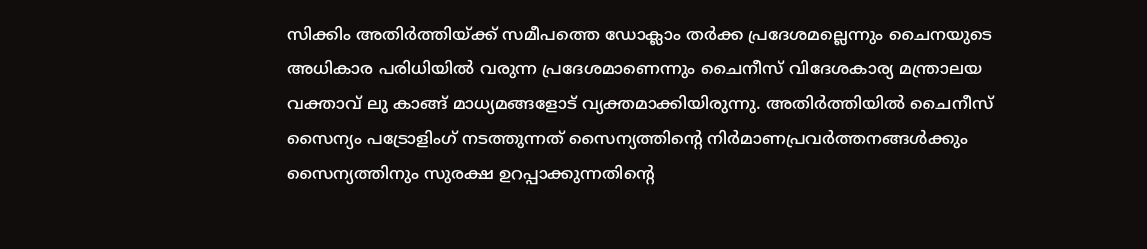സിക്കിം അതിര്‍ത്തിയ്ക്ക് സമീപത്തെ ഡോക്ലാം തര്‍ക്ക പ്രദേശമല്ലെന്നും ചൈനയുടെ അധികാര പരിധിയില്‍ വരുന്ന പ്രദേശമാണെന്നും ചൈനീസ് വിദേശകാര്യ മന്ത്രാലയ വക്താവ് ലു കാങ്ങ് മാധ്യമങ്ങളോട് വ്യക്തമാക്കിയിരുന്നു. അതിര്‍ത്തിയില്‍ ചൈനീസ് സൈന്യം പട്രോളിംഗ് നടത്തുന്നത് സൈന്യത്തിന്റെ നിര്‍മാണപ്രവര്‍ത്തനങ്ങള്‍ക്കും സൈന്യത്തിനും സുരക്ഷ ഉറപ്പാക്കുന്നതിന്റെ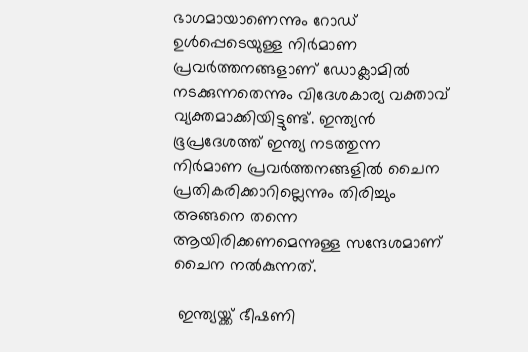ഭാഗമായാണെന്നും റോഡ് ഉള്‍പ്പെടെയുള്ള നിര്‍മാണ പ്രവര്‍ത്തനങ്ങളാണ് ഡോക്ലാമില്‍ നടക്കുന്നതെന്നും വിദേശകാര്യ വക്താവ് വ്യക്തമാക്കിയിട്ടുണ്ട്. ഇന്ത്യന്‍ ഭൂപ്രദേശത്ത് ഇന്ത്യ നടത്തുന്ന നിര്‍മാണ പ്രവര്‍ത്തനങ്ങളില്‍ ചൈന പ്രതികരിക്കാറില്ലെന്നും തിരിച്ചും അങ്ങനെ തന്നെ ആയിരിക്കണമെന്നുള്ള സന്ദേശമാണ് ചൈന നല്‍കുന്നത്.

 ഇന്ത്യയ്ക്ക് ഭീഷണി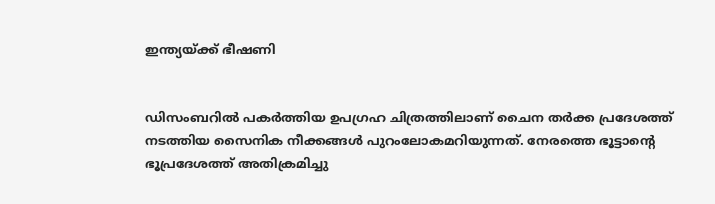ഇന്ത്യയ്ക്ക് ഭീഷണി


ഡിസംബറില്‍ പകര്‍ത്തിയ ഉപഗ്രഹ ചിത്രത്തിലാണ് ചൈന തര്‍ക്ക പ്രദേശത്ത് നടത്തിയ സൈനിക നീക്കങ്ങള്‍ പുറംലോകമറിയുന്നത്. നേരത്തെ ഭൂട്ടാന്റെ ഭൂപ്രദേശത്ത് അതിക്രമിച്ചു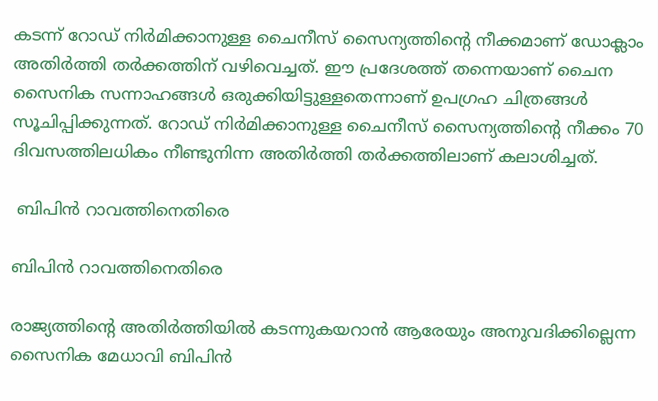കടന്ന് റോഡ് നിര്‍മിക്കാനുള്ള ചൈനീസ് സൈന്യത്തിന്റെ നീക്കമാണ് ഡോക്ലാം അതിര്‍ത്തി തര്‍ക്കത്തിന് വഴിവെച്ചത്. ഈ പ്രദേശത്ത് തന്നെയാണ് ചൈന സൈനിക സന്നാഹങ്ങള്‍ ഒരുക്കിയിട്ടുള്ളതെന്നാണ് ഉപഗ്രഹ ചിത്രങ്ങള്‍ സൂചിപ്പിക്കുന്നത്. റോഡ് നിര്‍മിക്കാനുള്ള ചൈനീസ് സൈന്യത്തിന്റെ നീക്കം 70 ദിവസത്തിലധികം നീണ്ടുനിന്ന അതിര്‍ത്തി തര്‍ക്കത്തിലാണ് കലാശിച്ചത്.

 ബിപിന്‍ റാവത്തിനെതിരെ

ബിപിന്‍ റാവത്തിനെതിരെ

രാജ്യത്തിന്റെ അതിര്‍ത്തിയില്‍ കടന്നുകയറാൻ ആരേയും അനുവദിക്കില്ലെന്ന സൈനിക മേധാവി ബിപിന്‍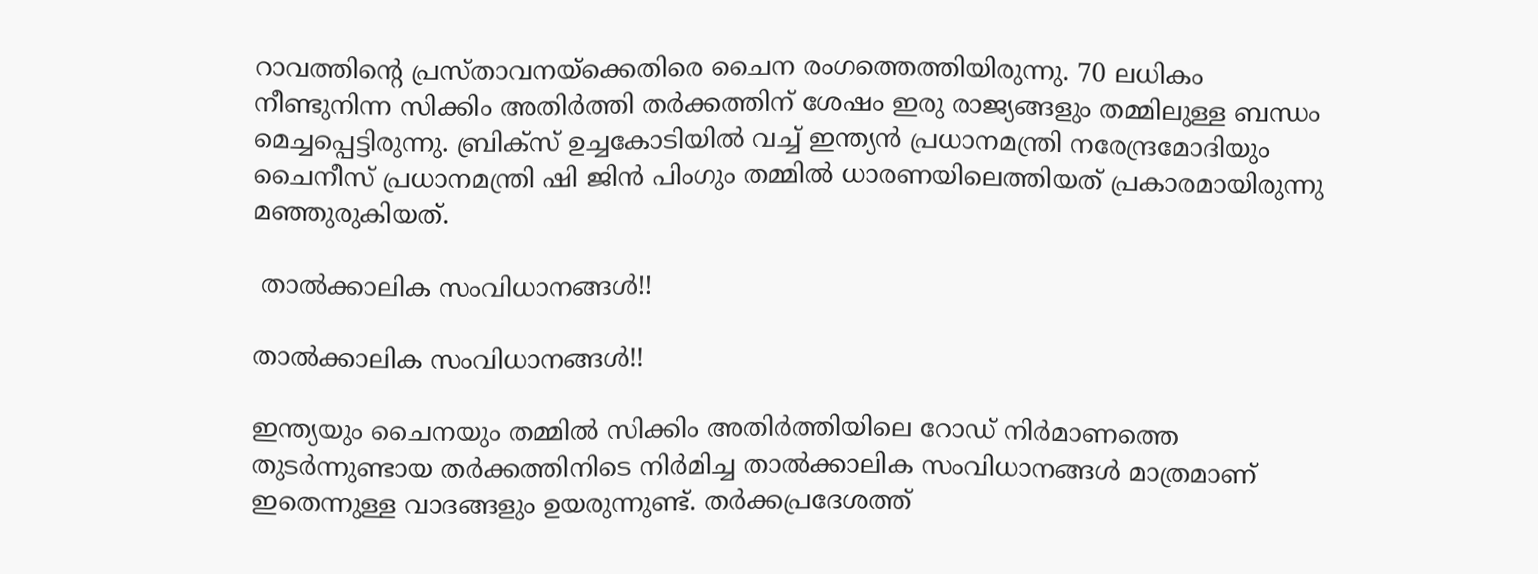റാവത്തിന്റെ പ്രസ്താവനയ്ക്കെതിരെ ചൈന രംഗത്തെത്തിയിരുന്നു. 70 ലധികം നീണ്ടുനിന്ന സിക്കിം അതിര്‍ത്തി തര്‍ക്കത്തിന് ശേഷം ഇരു രാജ്യങ്ങളും തമ്മിലുള്ള ബന്ധം മെച്ചപ്പെട്ടിരുന്നു. ബ്രിക്സ് ഉച്ചകോടിയില്‍ വച്ച് ഇന്ത്യന്‍ പ്രധാനമന്ത്രി നരേന്ദ്രമോദിയും ചൈനീസ് പ്രധാനമന്ത്രി ഷി ജിന്‍ പിംഗും തമ്മില്‍ ധാരണയിലെത്തിയത് പ്രകാരമായിരുന്നു മഞ്ഞുരുകിയത്.

 താല്‍ക്കാലിക സംവിധാനങ്ങള്‍!!

താല്‍ക്കാലിക സംവിധാനങ്ങള്‍!!

ഇന്ത്യയും ചൈനയും തമ്മില്‍ സിക്കിം അതിര്‍ത്തിയിലെ റോഡ് നിര്‍മാണത്തെ തുടര്‍ന്നുണ്ടായ തര്‍ക്കത്തിനിടെ നിര്‍മിച്ച താല്‍ക്കാലിക സംവിധാനങ്ങള്‍ മാത്രമാണ് ഇതെന്നുള്ള വാദങ്ങളും ഉയരുന്നുണ്ട്. തര്‍ക്കപ്രദേശത്ത്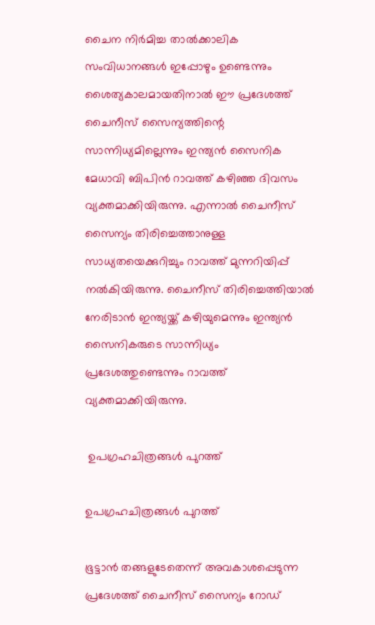ചൈന നിര്‍മിച്ച താല്‍ക്കാലിക സംവിധാനങ്ങള്‍ ഇപ്പോഴും ഉണ്ടെന്നും ശൈത്യകാലമായതിനാല്‍ ഈ പ്രദേശത്ത് ചൈനീസ് സൈന്യത്തിന്റെ സാന്നിധ്യമില്ലെന്നും ഇന്ത്യന്‍ സൈനിക മേധാവി ബിപിന്‍ റാവത്ത് കഴിഞ്ഞ ദിവസം വ്യക്തമാക്കിയിരുന്നു. എന്നാല്‍ ചൈനീസ് സൈന്യം തിരിച്ചെത്താനുള്ള സാധ്യതയെക്കുറിച്ചും റാവത്ത് മുന്നറിയിപ്പ് നല്‍കിയിരുന്നു. ചൈനീസ് തിരിച്ചെത്തിയാല്‍ നേരിടാന്‍ ഇന്ത്യയ്ക്ക് കഴിയുമെന്നും ഇന്ത്യന്‍ സൈനികരുടെ സാന്നിധ്യം പ്രദേശത്തുണ്ടെന്നും റാവത്ത് വ്യക്തമാക്കിയിരുന്നു.

 ഉപഗ്രഹചിത്രങ്ങള്‍ പുറത്ത്

ഉപഗ്രഹചിത്രങ്ങള്‍ പുറത്ത്

ഭൂട്ടാന്‍ തങ്ങളുടേതെന്ന് അവകാശപ്പെടുന്ന പ്രദേശത്ത് ചൈനീസ് സൈന്യം റോഡ്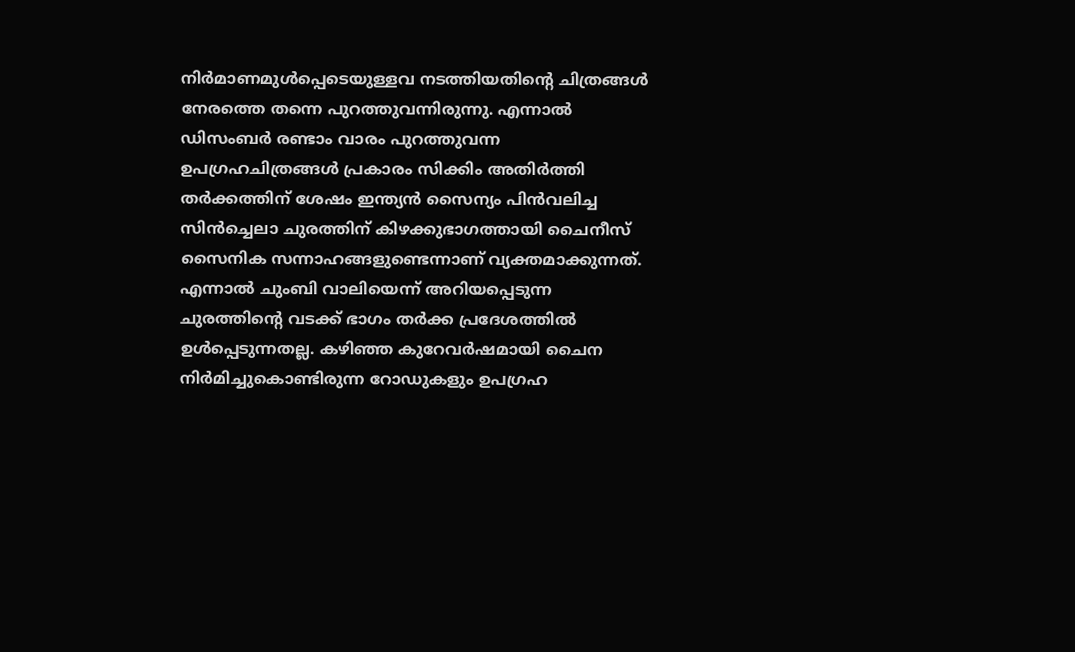നിര്‍മാണമുള്‍പ്പെടെയുള്ളവ നടത്തിയതിന്റെ ചിത്രങ്ങള്‍ നേരത്തെ തന്നെ പുറത്തുവന്നിരുന്നു. എന്നാല്‍ ഡിസംബര്‍ രണ്ടാം വാരം പുറത്തുവന്ന ഉപഗ്രഹചിത്രങ്ങള്‍ പ്രകാരം സിക്കിം അതിര്‍ത്തി തര്‍ക്കത്തിന് ശേഷം ഇന്ത്യന്‍ സൈന്യം പിന്‍വലിച്ച സിന്‍ച്ചെലാ ചുരത്തിന് കിഴക്കുഭാഗത്തായി ചൈനീസ് സൈനിക സന്നാഹങ്ങളുണ്ടെന്നാണ് വ്യക്തമാക്കുന്നത്. എന്നാല്‍ ചുംബി വാലിയെന്ന് അറിയപ്പെടുന്ന ചുരത്തിന്റെ വടക്ക് ഭാഗം തര്‍ക്ക പ്രദേശത്തില്‍ ഉള്‍പ്പെടുന്നതല്ല. കഴിഞ്ഞ കുറേവര്‍ഷമായി ചൈന നിര്‍മിച്ചുകൊണ്ടിരുന്ന റോഡുകളും ഉപഗ്രഹ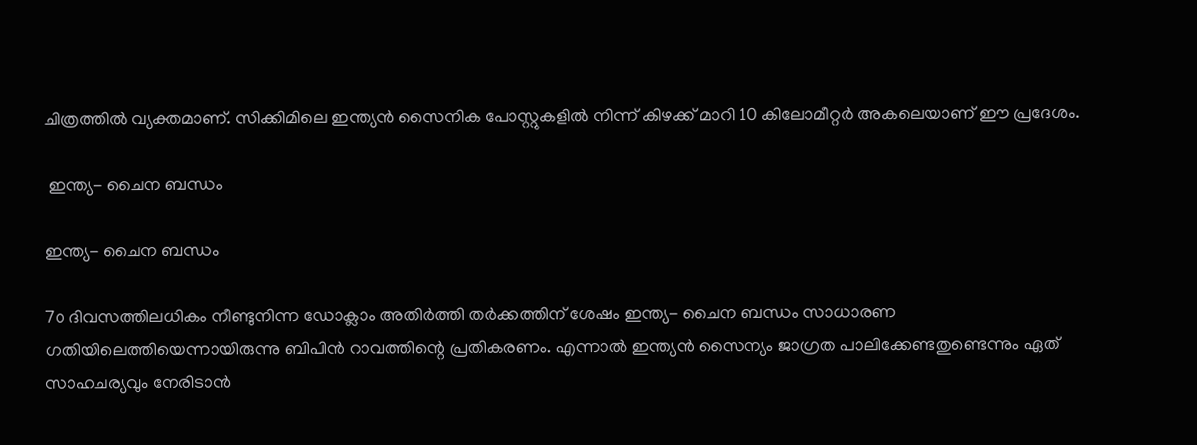ചിത്രത്തില്‍ വ്യക്തമാണ്. സിക്കിമിലെ ഇന്ത്യന്‍ സൈനിക പോസ്റ്റുകളില്‍ നിന്ന് കിഴക്ക് മാറി 10 കിലോമീറ്റര്‍ അകലെയാണ് ഈ പ്രദേശം.

 ഇന്ത്യ- ചൈന ബന്ധം

ഇന്ത്യ- ചൈന ബന്ധം

7൦ ദിവസത്തിലധികം നീണ്ടുനിന്ന ഡോക്ലാം അതിര്‍ത്തി തര്‍ക്കത്തിന് ശേഷം ഇന്ത്യ- ചൈന ബന്ധം സാധാരണ ഗതിയിലെത്തിയെന്നായിരുന്നു ബിപിന്‍ റാവത്തിന്റെ പ്രതികരണം. എന്നാല്‍ ഇന്ത്യന്‍ സൈന്യം ജാഗ്രത പാലിക്കേണ്ടതുണ്ടെന്നും ഏത് സാഹചര്യവും നേരിടാന്‍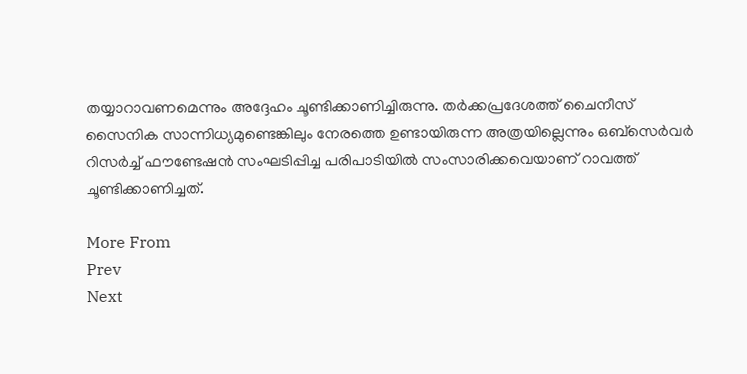തയ്യാറാവണമെന്നും അദ്ദേഹം ചൂണ്ടിക്കാണിച്ചിരുന്നു. തര്‍ക്കപ്രദേശത്ത് ചൈനീസ് സൈനിക സാന്നിധ്യമുണ്ടെങ്കിലും നേരത്തെ ഉണ്ടായിരുന്ന അത്രയില്ലെന്നും ഒബ്സെര്‍വര്‍ റിസര്‍ച്ച് ഫൗണ്ടേഷന്‍ സംഘടിപ്പിച്ച പരിപാടിയില്‍ സംസാരിക്കവെയാണ് റാവത്ത് ചൂണ്ടിക്കാണിച്ചത്.

More From
Prev
Next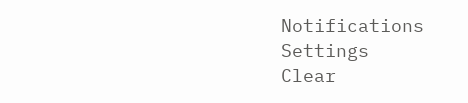Notifications
Settings
Clear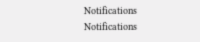Notifications
Notifications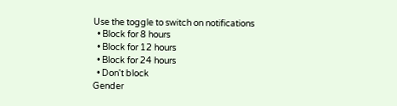Use the toggle to switch on notifications
  • Block for 8 hours
  • Block for 12 hours
  • Block for 24 hours
  • Don't block
Gender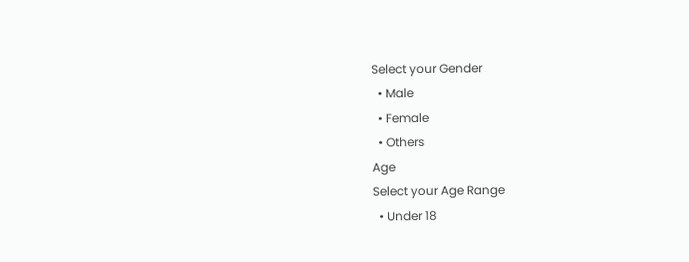Select your Gender
  • Male
  • Female
  • Others
Age
Select your Age Range
  • Under 18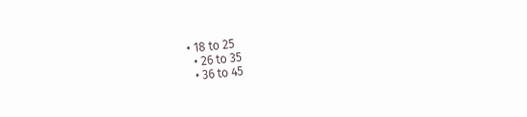• 18 to 25
  • 26 to 35
  • 36 to 45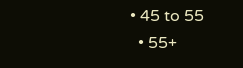• 45 to 55
  • 55+